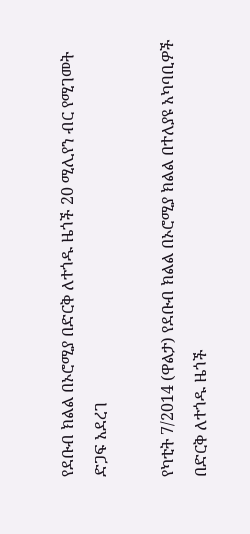የደቡብ ክልል በኦሮሚያ በድርቅ ለተጎዱ ዜጎች 20 ሚሊየን ብር የሚገመት ድጋፍ አደረገ

የካቲት 7/2014 (ዋልታ) የደቡብ ክልል በኦሮሚያ ክልል በተለያዩ አካባቢዎች በድርቅ ለተጎዱ ዜጎች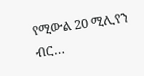የሚውል 20 ሚሊየን ብር…